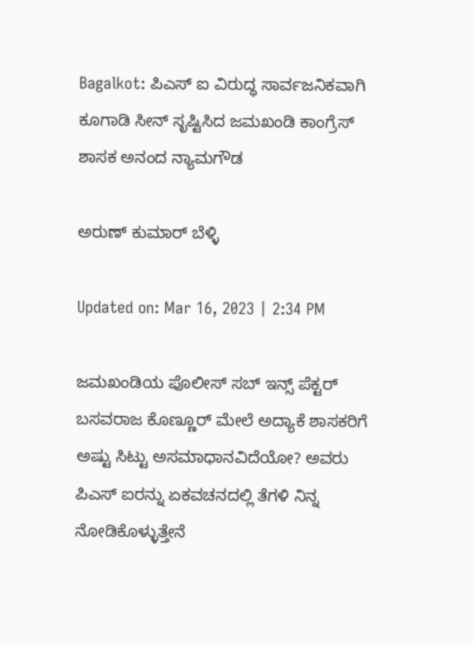Bagalkot: ಪಿಎಸ್ ಐ ವಿರುದ್ಧ ಸಾರ್ವಜನಿಕವಾಗಿ ಕೂಗಾಡಿ ಸೀನ್ ಸೃಷ್ಟಿಸಿದ ಜಮಖಂಡಿ ಕಾಂಗ್ರೆಸ್ ಶಾಸಕ ಅನಂದ ನ್ಯಾಮಗೌಡ

ಅರುಣ್ ಕುಮಾರ್ ಬೆಳ್ಳಿ

Updated on: Mar 16, 2023 | 2:34 PM

ಜಮಖಂಡಿಯ ಪೊಲೀಸ್ ಸಬ್ ಇನ್ಸ್ ಪೆಕ್ಟರ್ ಬಸವರಾಜ ಕೊಣ್ಣೂರ್ ಮೇಲೆ ಅದ್ಯಾಕೆ ಶಾಸಕರಿಗೆ ಅಷ್ಟು ಸಿಟ್ಟು ಅಸಮಾಧಾನವಿದೆಯೋ? ಅವರು ಪಿಎಸ್ ಐರನ್ನು ಏಕವಚನದಲ್ಲಿ ತೆಗಳಿ ನಿನ್ನ ನೋಡಿಕೊಳ್ಳುತ್ತೇನೆ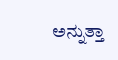ಅನ್ನುತ್ತಾ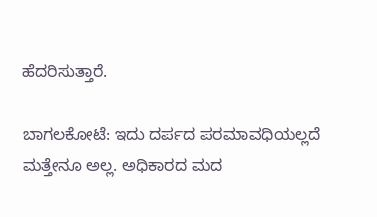ಹೆದರಿಸುತ್ತಾರೆ.

ಬಾಗಲಕೋಟೆ: ಇದು ದರ್ಪದ ಪರಮಾವಧಿಯಲ್ಲದೆ ಮತ್ತೇನೂ ಅಲ್ಲ. ಅಧಿಕಾರದ ಮದ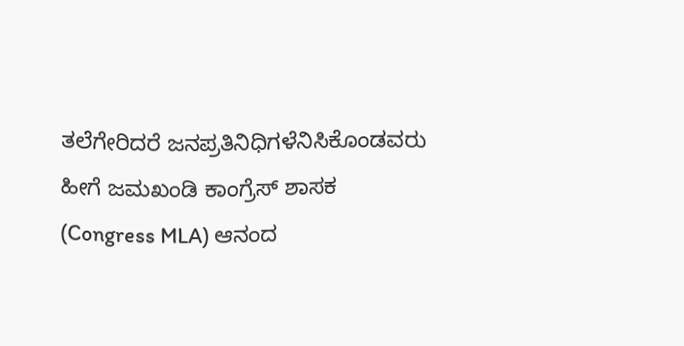ತಲೆಗೇರಿದರೆ ಜನಪ್ರತಿನಿಧಿಗಳೆನಿಸಿಕೊಂಡವರು ಹೀಗೆ ಜಮಖಂಡಿ ಕಾಂಗ್ರೆಸ್ ಶಾಸಕ (Congress MLA) ಆನಂದ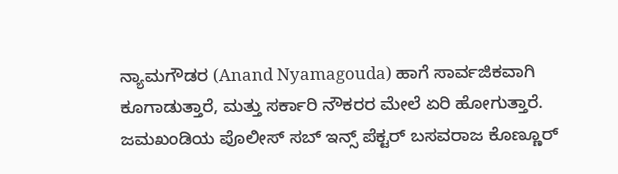ನ್ಯಾಮಗೌಡರ (Anand Nyamagouda) ಹಾಗೆ ಸಾರ್ವಜಿಕವಾಗಿ ಕೂಗಾಡುತ್ತಾರೆ, ಮತ್ತು ಸರ್ಕಾರಿ ನೌಕರರ ಮೇಲೆ ಏರಿ ಹೋಗುತ್ತಾರೆ. ಜಮಖಂಡಿಯ ಪೊಲೀಸ್ ಸಬ್ ಇನ್ಸ್ ಪೆಕ್ಟರ್ ಬಸವರಾಜ ಕೊಣ್ಣೂರ್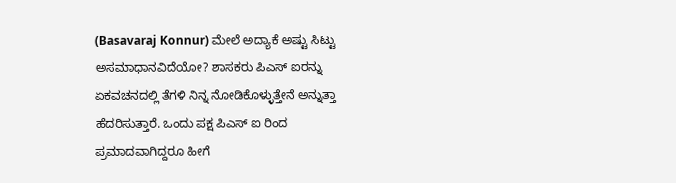(Basavaraj Konnur) ಮೇಲೆ ಅದ್ಯಾಕೆ ಅಷ್ಟು ಸಿಟ್ಟು ಅಸಮಾಧಾನವಿದೆಯೋ? ಶಾಸಕರು ಪಿಎಸ್ ಐರನ್ನು ಏಕವಚನದಲ್ಲಿ ತೆಗಳಿ ನಿನ್ನ ನೋಡಿಕೊಳ್ಳುತ್ತೇನೆ ಅನ್ನುತ್ತಾ ಹೆದರಿಸುತ್ತಾರೆ. ಒಂದು ಪಕ್ಷ ಪಿಎಸ್ ಐ ರಿಂದ ಪ್ರಮಾದವಾಗಿದ್ದರೂ ಹೀಗೆ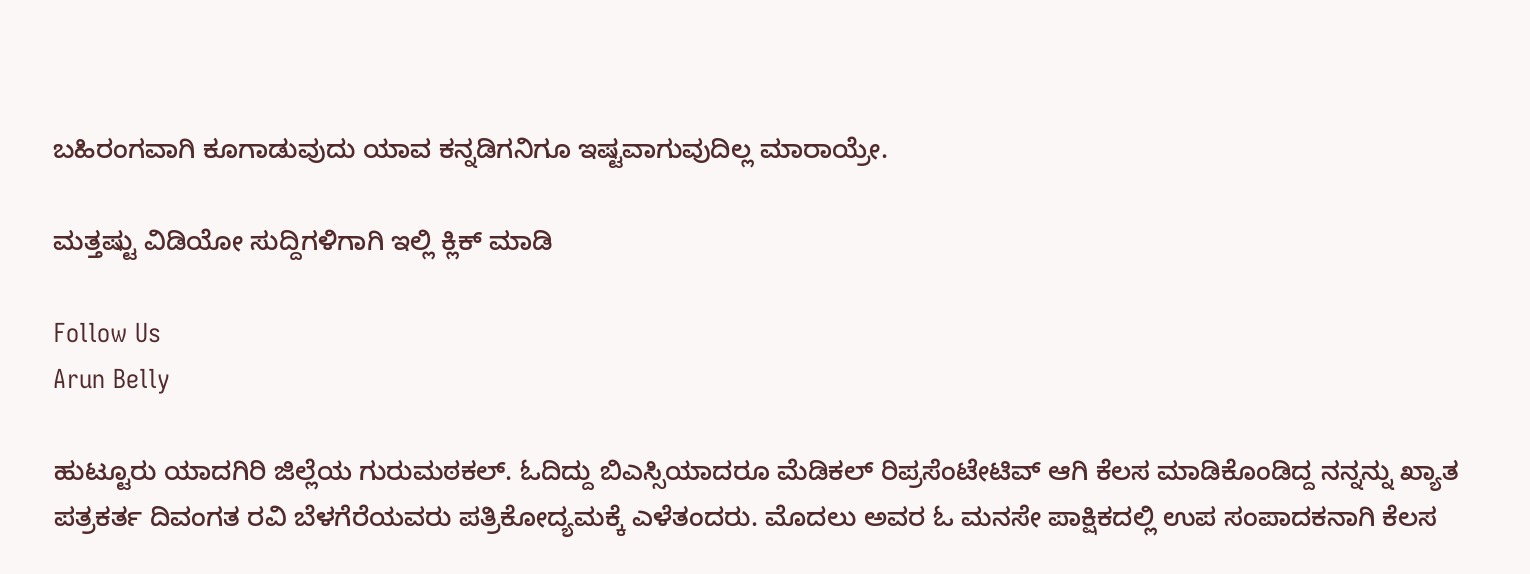ಬಹಿರಂಗವಾಗಿ ಕೂಗಾಡುವುದು ಯಾವ ಕನ್ನಡಿಗನಿಗೂ ಇಷ್ಟವಾಗುವುದಿಲ್ಲ ಮಾರಾಯ್ರೇ.

ಮತ್ತಷ್ಟು ವಿಡಿಯೋ ಸುದ್ದಿಗಳಿಗಾಗಿ ಇಲ್ಲಿ ಕ್ಲಿಕ್ ಮಾಡಿ

Follow Us
Arun Belly

ಹುಟ್ಟೂರು ಯಾದಗಿರಿ ಜಿಲ್ಲೆಯ ಗುರುಮಠಕಲ್. ಓದಿದ್ದು ಬಿಎಸ್ಸಿಯಾದರೂ ಮೆಡಿಕಲ್ ರಿಪ್ರಸೆಂಟೇಟಿವ್ ಆಗಿ ಕೆಲಸ ಮಾಡಿಕೊಂಡಿದ್ದ ನನ್ನನ್ನು ಖ್ಯಾತ ಪತ್ರಕರ್ತ ದಿವಂಗತ ರವಿ ಬೆಳಗೆರೆಯವರು ಪತ್ರಿಕೋದ್ಯಮಕ್ಕೆ ಎಳೆತಂದರು. ಮೊದಲು ಅವರ ಓ ಮನಸೇ ಪಾಕ್ಷಿಕದಲ್ಲಿ ಉಪ ಸಂಪಾದಕನಾಗಿ ಕೆಲಸ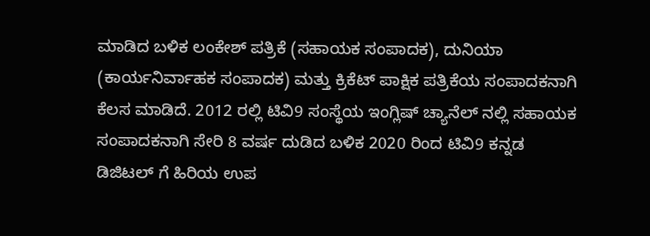ಮಾಡಿದ ಬಳಿಕ ಲಂಕೇಶ್ ಪತ್ರಿಕೆ (ಸಹಾಯಕ ಸಂಪಾದಕ), ದುನಿಯಾ (ಕಾರ್ಯನಿರ್ವಾಹಕ ಸಂಪಾದಕ) ಮತ್ತು ಕ್ರಿಕೆಟ್ ಪಾಕ್ಷಿಕ ಪತ್ರಿಕೆಯ ಸಂಪಾದಕನಾಗಿ ಕೆಲಸ ಮಾಡಿದೆ. 2012 ರಲ್ಲಿ ಟಿವಿ9 ಸಂಸ್ಥೆಯ ಇಂಗ್ಲಿಷ್ ಚ್ಯಾನೆಲ್ ನಲ್ಲಿ ಸಹಾಯಕ ಸಂಪಾದಕನಾಗಿ ಸೇರಿ 8 ವರ್ಷ ದುಡಿದ ಬಳಿಕ 2020 ರಿಂದ ಟಿವಿ9 ಕನ್ನಡ ಡಿಜಿಟಲ್ ಗೆ ಹಿರಿಯ ಉಪ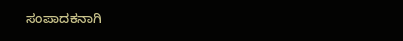ಸಂಪಾದಕನಾಗಿ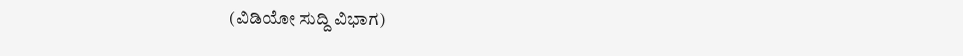(ವಿಡಿಯೋ ಸುದ್ದಿ ವಿಭಾಗ)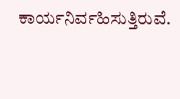ಕಾರ್ಯನಿರ್ವಹಿಸುತ್ತಿರುವೆ.